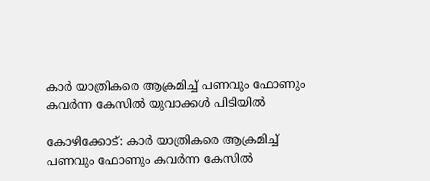കാര്‍ യാത്രികരെ ആക്രമിച്ച് പണവും ഫോണും കവര്‍ന്ന കേസില്‍ യുവാക്കള്‍ പിടിയില്‍

കോഴിക്കോട്: കാര്‍ യാത്രികരെ ആക്രമിച്ച് പണവും ഫോണും കവര്‍ന്ന കേസില്‍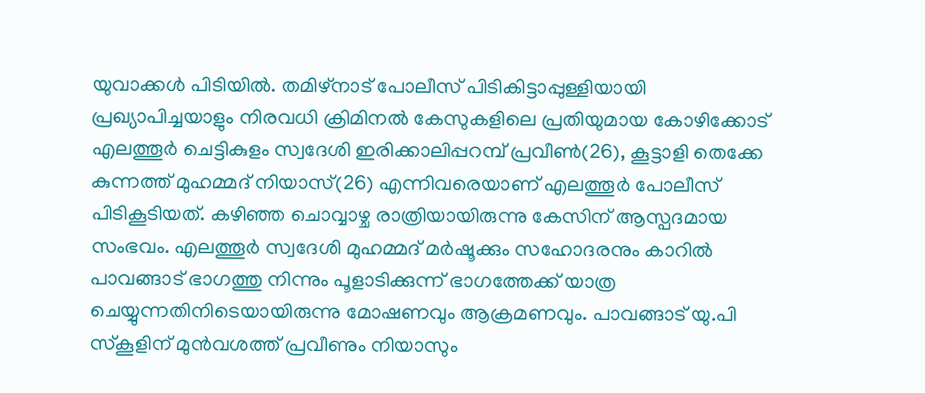യുവാക്കള്‍ പിടിയില്‍. തമിഴ്‌നാട് പോലീസ് പിടികിട്ടാപ്പുള്ളിയായി പ്രഖ്യാപിച്ചയാളും നിരവധി ക്രിമിനല്‍ കേസുകളിലെ പ്രതിയുമായ കോഴിക്കോട് എലത്തൂര്‍ ചെട്ടികുളം സ്വദേശി ഇരിക്കാലിപ്പറമ്പ് പ്രവീണ്‍(26), കൂട്ടാളി തെക്കേ കുന്നത്ത് മുഹമ്മദ് നിയാസ്(26) എന്നിവരെയാണ് എലത്തൂര്‍ പോലീസ് പിടികൂടിയത്. കഴിഞ്ഞ ചൊവ്വാഴ്ച രാത്രിയായിരുന്നു കേസിന് ആസ്പദമായ സംഭവം. എലത്തൂര്‍ സ്വദേശി മുഹമ്മദ് മര്‍ഷൂക്കും സഹോദരനും കാറില്‍ പാവങ്ങാട് ഭാഗത്തു നിന്നും പൂളാടിക്കുന്ന് ഭാഗത്തേക്ക് യാത്ര ചെയ്യുന്നതിനിടെയായിരുന്നു മോഷണവും ആക്രമണവും. പാവങ്ങാട് യു.പി സ്‌കൂളിന് മുന്‍വശത്ത് പ്രവീണും നിയാസും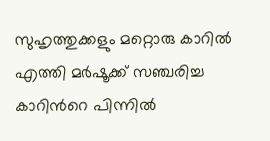സുഹൃത്തുക്കളും മറ്റൊരു കാറില്‍ എത്തി മര്‍ഷൂക്ക് സഞ്ചരിച്ച കാറിന്‍റെ പിന്നില്‍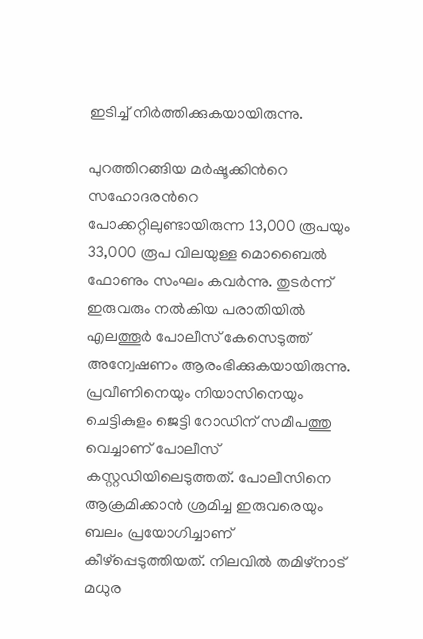ഇടിച്ച് നിര്‍ത്തിക്കുകയായിരുന്നു.

പുറത്തിറങ്ങിയ മര്‍ഷൂക്കിന്‍റെ സഹോദരന്‍റെ പോക്കറ്റിലുണ്ടായിരുന്ന 13,000 രൂപയും 33,000 രൂപ വിലയുള്ള മൊബൈല്‍ ഫോണും സംഘം കവര്‍ന്നു. തുടര്‍ന്ന് ഇരുവരും നല്‍കിയ പരാതിയില്‍ എലത്തൂര്‍ പോലീസ് കേസെടുത്ത് അന്വേഷണം ആരംഭിക്കുകയായിരുന്നു. പ്രവീണിനെയും നിയാസിനെയും ചെട്ടികുളം ജെട്ടി റോഡിന് സമീപത്തു വെച്ചാണ് പോലീസ് കസ്റ്റഡിയിലെടുത്തത്. പോലീസിനെ ആക്രമിക്കാന്‍ ശ്രമിച്ച ഇരുവരെയും ബലം പ്രയോഗിച്ചാണ് കീഴ്പ്പെടുത്തിയത്. നിലവില്‍ തമിഴ്നാട് മധുര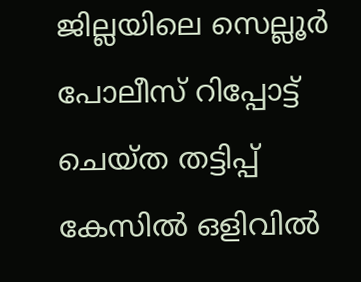ജില്ലയിലെ സെല്ലൂര്‍ പോലീസ് റിപ്പോട്ട് ചെയ്ത തട്ടിപ്പ് കേസില്‍ ഒളിവില്‍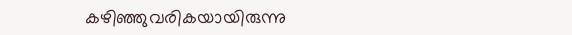കഴിഞ്ഞുവരികയായിരുന്നു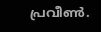പ്രവീണ്‍.